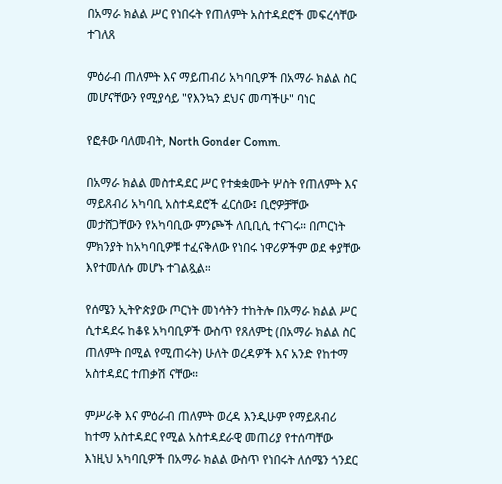በአማራ ክልል ሥር የነበሩት የጠለምት አስተዳደሮች መፍረሳቸው ተገለጸ

ምዕራብ ጠለምት እና ማይጠብሪ አካባቢዎች በአማራ ክልል ስር መሆናቸውን የሚያሳይ "የእንኳን ደህና መጣችሁ" ባነር

የፎቶው ባለመብት, North Gonder Comm.

በአማራ ክልል መስተዳደር ሥር የተቋቋሙት ሦስት የጠለምት እና ማይጸብሪ አካባቢ አስተዳደሮች ፈርሰው፤ ቢሮዎቻቸው መታሸጋቸውን የአካባቢው ምንጮች ለቢቢሲ ተናገሩ። በጦርነት ምክንያት ከአካባቢዎቹ ተፈናቅለው የነበሩ ነዋሪዎችም ወደ ቀያቸው እየተመለሱ መሆኑ ተገልጿል።

የሰሜን ኢትዮጵያው ጦርነት መነሳትን ተከትሎ በአማራ ክልል ሥር ሲተዳደሩ ከቆዩ አካባቢዎች ውስጥ የጸለምቲ (በአማራ ክልል ስር ጠለምት በሚል የሚጠሩት) ሁለት ወረዳዎች እና አንድ የከተማ አስተዳደር ተጠቃሽ ናቸው።

ምሥራቅ እና ምዕራብ ጠለምት ወረዳ እንዲሁም የማይጸብሪ ከተማ አስተዳደር የሚል አስተዳደራዊ መጠሪያ የተሰጣቸው እነዚህ አካባቢዎች በአማራ ክልል ውስጥ የነበሩት ለሰሜን ጎንደር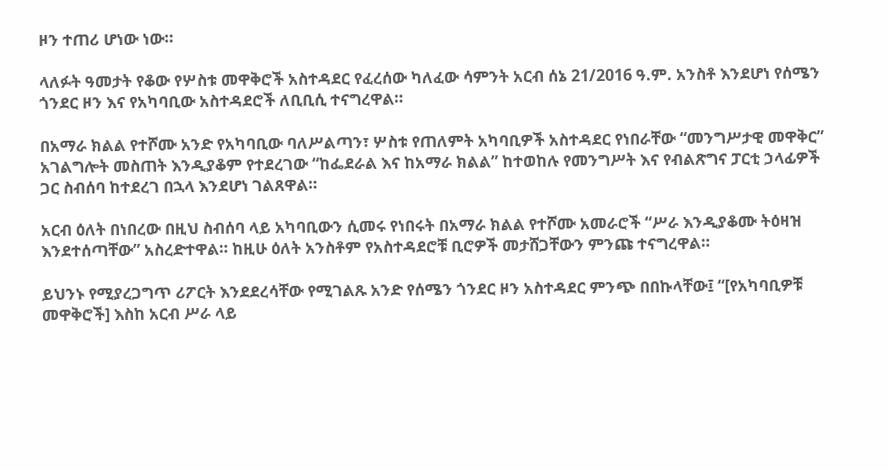ዞን ተጠሪ ሆነው ነው።

ላለፉት ዓመታት የቆው የሦስቱ መዋቅሮች አስተዳደር የፈረሰው ካለፈው ሳምንት አርብ ሰኔ 21/2016 ዓ.ም. አንስቶ እንደሆነ የሰሜን ጎንደር ዞን እና የአካባቢው አስተዳደሮች ለቢቢሲ ተናግረዋል።

በአማራ ክልል የተሾሙ አንድ የአካባቢው ባለሥልጣን፣ ሦስቱ የጠለምት አካባቢዎች አስተዳደር የነበራቸው “መንግሥታዊ መዋቅር” አገልግሎት መስጠት እንዲያቆም የተደረገው “ከፌደራል እና ከአማራ ክልል” ከተወከሉ የመንግሥት እና የብልጽግና ፓርቲ ኃላፊዎች ጋር ስብሰባ ከተደረገ በኋላ እንደሆነ ገልጸዋል።

አርብ ዕለት በነበረው በዚህ ስብሰባ ላይ አካባቢውን ሲመሩ የነበሩት በአማራ ክልል የተሾሙ አመራሮች “ሥራ እንዲያቆሙ ትዕዛዝ እንደተሰጣቸው” አስረድተዋል። ከዚሁ ዕለት አንስቶም የአስተዳደሮቹ ቢሮዎች መታሸጋቸውን ምንጩ ተናግረዋል።

ይህንኑ የሚያረጋግጥ ሪፖርት እንደደረሳቸው የሚገልጹ አንድ የሰሜን ጎንደር ዞን አስተዳደር ምንጭ በበኩላቸው፤ “[የአካባቢዎቹ መዋቅሮች] እስከ አርብ ሥራ ላይ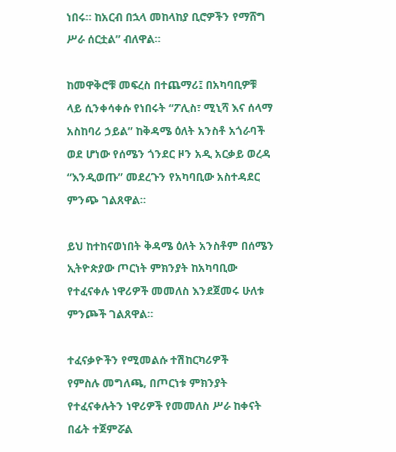ነበሩ። ከአርብ በኋላ መከላከያ ቢሮዎችን የማሸግ ሥራ ሰርቷል” ብለዋል።

ከመዋቅሮቹ መፍረስ በተጨማሪ፤ በአካባቢዎቹ ላይ ሲንቀሳቀሱ የነበሩት “ፖሊስ፣ ሚኒሻ እና ሰላማ አስከባሪ ኃይል” ከቅዳሜ ዕለት አንስቶ አጎራባች ወደ ሆነው የሰሜን ጎንደር ዞን አዲ አርቃይ ወረዳ “እንዲወጡ” መደረጉን የአካባቢው አስተዳደር ምንጭ ገልጸዋል።

ይህ ከተከናወነበት ቅዳሜ ዕለት አንስቶም በሰሜን ኢትዮጵያው ጦርነት ምክንያት ከአካባቢው የተፈናቀሉ ነዋሪዎች መመለስ እንደጀመሩ ሁለቱ ምንጮች ገልጸዋል።

ተፈናቃዮችን የሚመልሱ ተሽከርካሪዎች
የምስሉ መግለጫ, በጦርነቱ ምክንያት የተፈናቀሉትን ነዋሪዎች የመመለስ ሥራ ከቀናት በፊት ተጀምሯል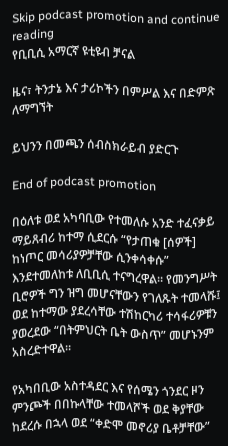Skip podcast promotion and continue reading
የቢቢሲ አማርኛ ዩቲዩብ ቻናል

ዜና፣ ትንታኔ እና ታሪኮችን በምሥል እና በድምጽ ለማግኘት

ይህንን በመጫን ሰብስክራይብ ያድርጉ

End of podcast promotion

በዕለቱ ወደ አካባቢው የተመለሱ አንድ ተፈናቃይ ማይጸብሪ ከተማ ሲደርሱ “የታጠቁ [ሰዎች] ከነጦር መሳሪያዎቻቸው ሲንቀሳቀሱ” እንደተመለከቱ ለቢቢሲ ተናግረዋል። የመንግሥት ቢሮዎች ግን ዝግ መሆናቸውን የገለጹት ተመላሹ፤ ወደ ከተማው ያደረሳቸው ተሽከርካሪ ተሳፋሪዎቹን ያወረደው “በትምህርት ቤት ውስጥ” መሆኑንም አስረድተዋል።

የአካበቢው አስተዳደር እና የሰሜን ጎንደር ዞን ምንጮች በበኩላቸው ተመላሾች ወደ ቅያቸው ከደረሱ በኋላ ወደ “ቀድሞ መኖሪያ ቤቶቻቸው”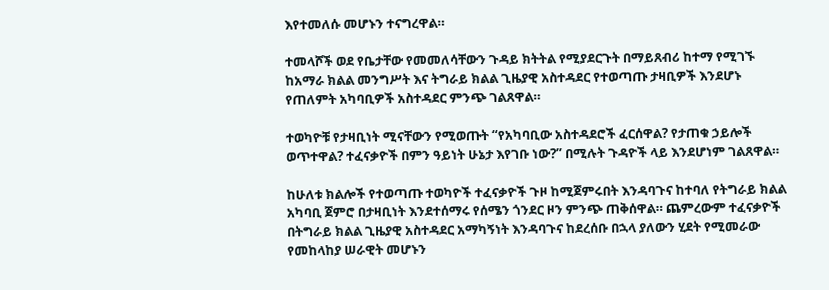እየተመለሱ መሆኑን ተናግረዋል።

ተመላሾች ወደ የቤታቸው የመመለሳቸውን ጉዳይ ክትትል የሚያደርጉት በማይጸብሪ ከተማ የሚገኙ ከአማራ ክልል መንግሥት እና ትግራይ ክልል ጊዜያዊ አስተዳደር የተወጣጡ ታዛቢዎች እንደሆኑ የጠለምት አካባቢዎች አስተዳደር ምንጭ ገልጸዋል።

ተወካዮቹ የታዛቢነት ሚናቸውን የሚወጡት “የአካባቢው አስተዳደሮች ፈርሰዋል? የታጠቁ ኃይሎች ወጥተዋል? ተፈናቃዮች በምን ዓይነት ሁኔታ እየገቡ ነው?” በሚሉት ጉዳዮች ላይ እንደሆነም ገልጸዋል።

ከሁለቱ ክልሎች የተወጣጡ ተወካዮች ተፈናቃዮች ጉዞ ከሚጀምሩበት እንዳባጉና ከተባለ የትግራይ ክልል አካባቢ ጀምሮ በታዛቢነት እንደተሰማሩ የሰሜን ጎንደር ዞን ምንጭ ጠቅሰዋል። ጨምረውም ተፈናቃዮች በትግራይ ክልል ጊዜያዊ አስተዳደር አማካኝነት እንዳባጉና ከደረሰቡ በኋላ ያለውን ሂደት የሚመራው የመከላከያ ሠራዊት መሆኑን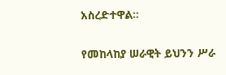አስረድተዋል።

የመከላከያ ሠራዊት ይህንን ሥራ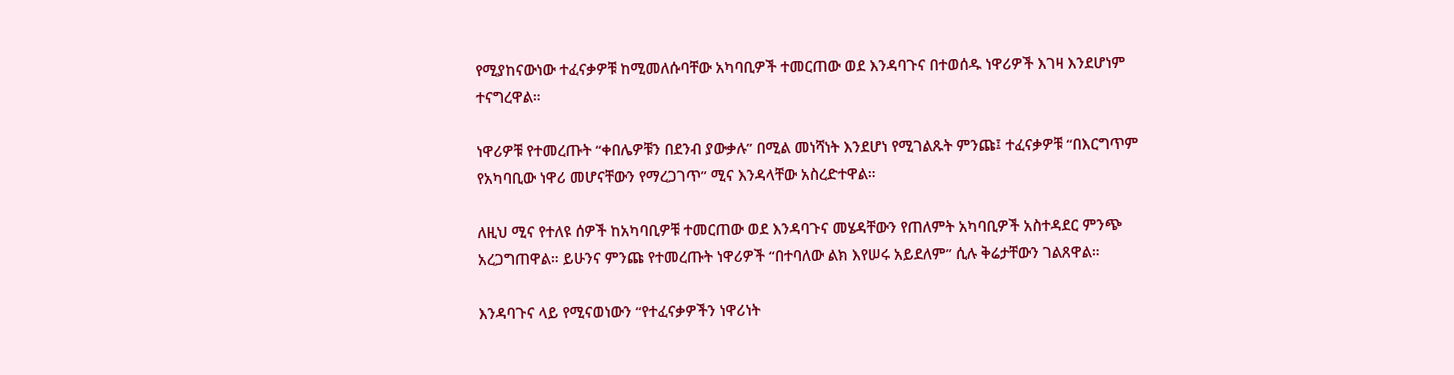የሚያከናውነው ተፈናቃዎቹ ከሚመለሱባቸው አካባቢዎች ተመርጠው ወደ እንዳባጉና በተወሰዱ ነዋሪዎች እገዛ እንደሆነም ተናግረዋል።

ነዋሪዎቹ የተመረጡት “ቀበሌዎቹን በደንብ ያውቃሉ” በሚል መነሻነት እንደሆነ የሚገልጹት ምንጩ፤ ተፈናቃዎቹ “በእርግጥም የአካባቢው ነዋሪ መሆናቸውን የማረጋገጥ” ሚና እንዳላቸው አስረድተዋል።

ለዚህ ሚና የተለዩ ሰዎች ከአካባቢዎቹ ተመርጠው ወደ እንዳባጉና መሄዳቸውን የጠለምት አካባቢዎች አስተዳደር ምንጭ አረጋግጠዋል። ይሁንና ምንጩ የተመረጡት ነዋሪዎች “በተባለው ልክ እየሠሩ አይደለም” ሲሉ ቅሬታቸውን ገልጸዋል።

እንዳባጉና ላይ የሚናወነውን “የተፈናቃዎችን ነዋሪነት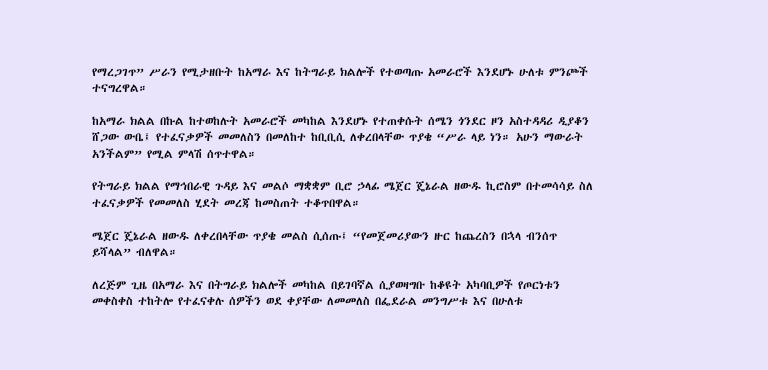የማረጋገጥ” ሥራን የሚታዘቡት ከአማራ እና ከትግራይ ክልሎች የተወጣጡ አመራሮች እንደሆኑ ሁለቱ ምንጮች ተናግረዋል።

ከአማራ ክልል በኩል ከተወከሉት አመራሮች መካከል እንደሆኑ የተጠቀሱት ሰሜን ጎንደር ዞን አስተዳዳሪ ዲያቆን ሸጋው ውቤ፤ የተፈናቃዎች መመለስን በመለከተ ከቢቢሲ ለቀረበላቸው ጥያቄ “ሥራ ላይ ነን። አሁን ማውራት አንችልም” የሚል ምላሽ ሰጥተዋል።

የትግራይ ክልል የማኅበራዊ ጉዳይ እና መልሶ ማቋቋም ቢሮ ኃላፊ ሜጀር ጄኔራል ዘውዱ ኪሮስም በተመሳሳይ ስለ ተፈናቃዎች የመመለስ ሂደት መረጃ ከመስጠት ተቆጥበዋል።

ሜጀር ጄኔራል ዘውዱ ለቀረበላቸው ጥያቄ መልስ ሲሰጡ፤ “የመጀመሪያውን ዙር ከጨረስን በኋላ ብንሰጥ ይሻላል” ብለዋል።

ለረጅም ጊዜ በአማራ እና በትግራይ ክልሎች መካከል በይገባኛል ሲያወዛግቡ ከቆዩት አካባቢዎች የጦርነቱን መቀስቀስ ተከትሎ የተፈናቀሉ ሰዎችን ወደ ቀያቸው ለመመለስ በፌደራል መንግሥቱ እና በሁለቱ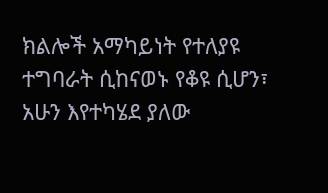ክልሎች አማካይነት የተለያዩ ተግባራት ሲከናወኑ የቆዩ ሲሆን፣ አሁን እየተካሄደ ያለው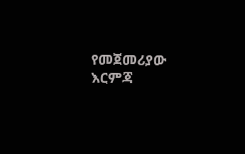የመጀመሪያው እርምጃ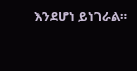እንደሆነ ይነገራል።